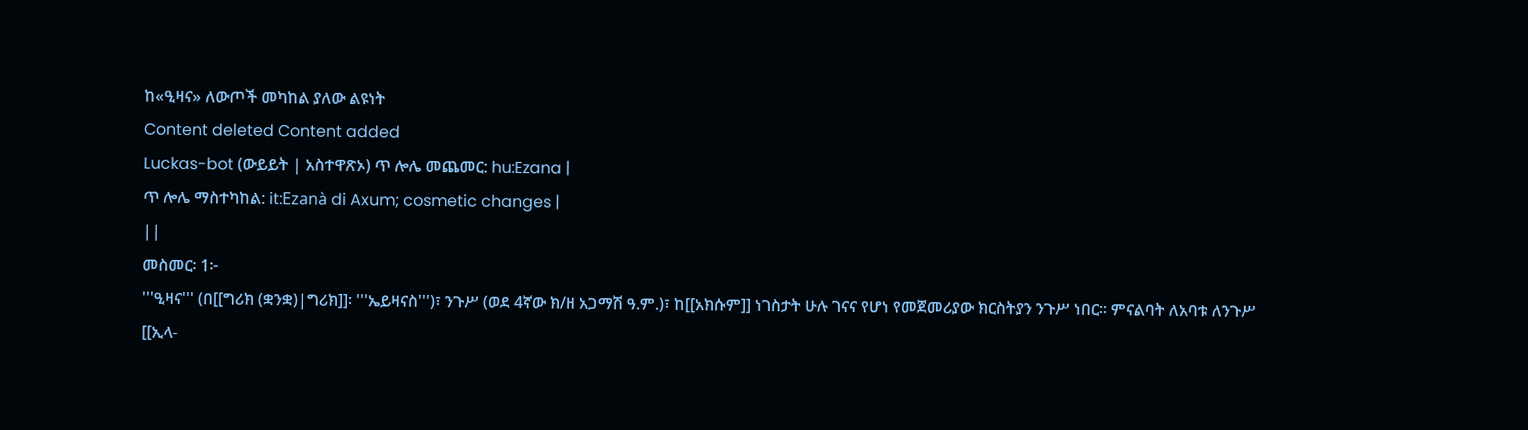ከ«ዒዛና» ለውጦች መካከል ያለው ልዩነት
Content deleted Content added
Luckas-bot (ውይይት | አስተዋጽኦ) ጥ ሎሌ መጨመር: hu:Ezana |
ጥ ሎሌ ማስተካከል: it:Ezanà di Axum; cosmetic changes |
||
መስመር፡ 1፦
'''ዒዛና''' (በ[[ግሪክ (ቋንቋ)|ግሪክ]]፡ '''ኤይዛናስ''')፣ ንጉሥ (ወደ 4ኛው ክ/ዘ አጋማሽ ዓ.ም.)፣ ከ[[አክሱም]] ነገስታት ሁሉ ገናና የሆነ የመጀመሪያው ክርስትያን ንጉሥ ነበር። ምናልባት ለአባቱ ለንጉሥ [[ኢላ-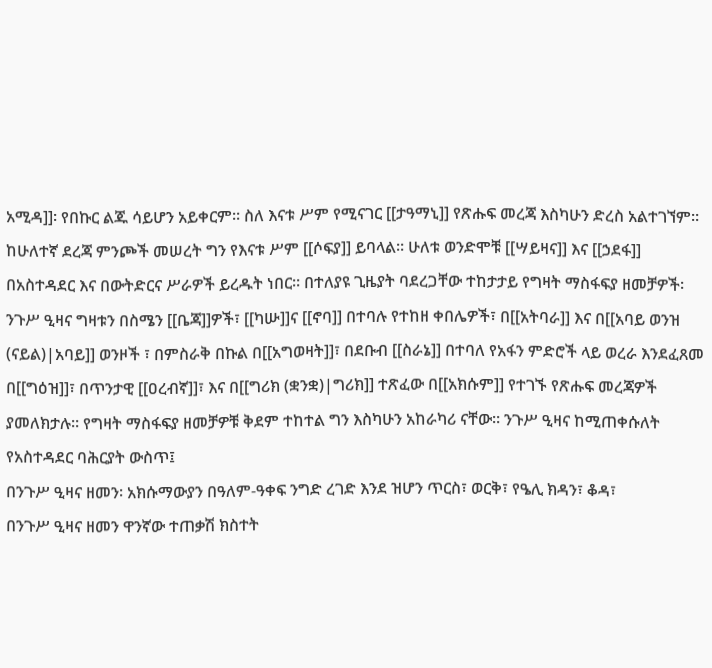አሚዳ]]፡ የበኩር ልጁ ሳይሆን አይቀርም። ስለ እናቱ ሥም የሚናገር [[ታዓማኒ]] የጽሑፍ መረጃ እስካሁን ድረስ አልተገኘም። ከሁለተኛ ደረጃ ምንጮች መሠረት ግን የእናቱ ሥም [[ሶፍያ]] ይባላል። ሁለቱ ወንድሞቹ [[ሣይዛና]] እና [[ኃደፋ]] በአስተዳደር እና በውትድርና ሥራዎች ይረዱት ነበር። በተለያዩ ጊዜያት ባደረጋቸው ተከታታይ የግዛት ማስፋፍያ ዘመቻዎች፡ ንጉሥ ዒዛና ግዛቱን በስሜን [[ቤጃ]]ዎች፣ [[ካሡ]]ና [[ኖባ]] በተባሉ የተከዘ ቀበሌዎች፣ በ[[አትባራ]] እና በ[[አባይ ወንዝ (ናይል)|አባይ]] ወንዞች ፣ በምስራቅ በኩል በ[[አግወዛት]]፣ በደቡብ [[ስራኔ]] በተባለ የአፋን ምድሮች ላይ ወረራ እንደፈጸመ በ[[ግዕዝ]]፣ በጥንታዊ [[ዐረብኛ]]፣ እና በ[[ግሪክ (ቋንቋ)|ግሪክ]] ተጽፈው በ[[አክሱም]] የተገኙ የጽሑፍ መረጃዎች ያመለክታሉ። የግዛት ማስፋፍያ ዘመቻዎቹ ቅደም ተከተል ግን እስካሁን አከራካሪ ናቸው። ንጉሥ ዒዛና ከሚጠቀሱለት የአስተዳደር ባሕርያት ውስጥ፤
በንጉሥ ዒዛና ዘመን፡ አክሱማውያን በዓለም-ዓቀፍ ንግድ ረገድ እንደ ዝሆን ጥርስ፣ ወርቅ፣ የዔሊ ክዳን፣ ቆዳ፣
በንጉሥ ዒዛና ዘመን ዋንኛው ተጠቃሽ ክስተት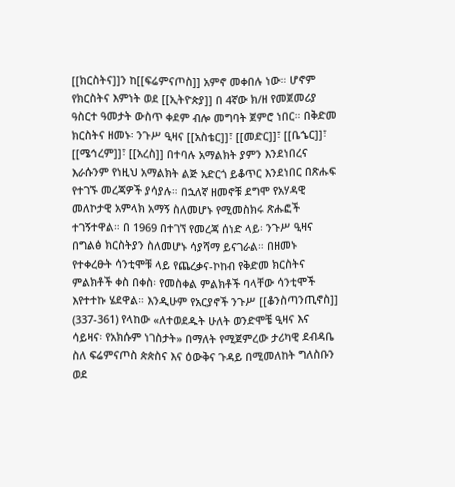[[ክርስትና]]ን ከ[[ፍሬምናጦስ]] አምኖ መቀበሉ ነው። ሆኖም የክርስትና እምነት ወደ [[ኢትዮጵያ]] በ 4ኛው ክ/ዘ የመጀመሪያ ዓስርተ ዓመታት ውስጥ ቀደም ብሎ መግባት ጀምሮ ነበር። በቅድመ ክርስትና ዘመኑ፡ ንጉሥ ዒዛና [[አስቴር]]፣ [[መድር]]፣ [[ቤኄር]]፣ [[ሜኅረም]]፣ [[አረስ]] በተባሉ አማልክት ያምን እንደነበረና እራሱንም የነዚህ አማልክት ልጅ አድርጎ ይቆጥር እንደነበር በጽሑፍ የተገኙ መረጃዎች ያሳያሉ። በኋለኛ ዘመኖቹ ደግሞ የአሃዳዊ መለኮታዊ አምላክ አማኝ ስለመሆኑ የሚመስክሩ ጽሑፎች ተገኝተዋል። በ 1969 በተገኘ የመረጃ ሰነድ ላይ፡ ንጉሥ ዒዛና በግልፅ ክርስትያን ስለመሆኑ ሳያሻማ ይናገራል። በዘመኑ የተቀረፁት ሳንቲሞቹ ላይ የጨረቃና-ኮከብ የቅድመ ክርስትና ምልክቶች ቀስ በቀስ፡ የመስቀል ምልክቶች ባላቸው ሳንቲሞች እየተተኩ ሄደዋል። እንዲሁም የአርያኖች ንጉሥ [[ቆንስጣንጢኖስ]] (337-361) የላከው «ለተወደዱት ሁለት ወንድሞቼ ዒዛና እና ሳይዛና፡ የአክሱም ነገስታት» በማለት የሚጀምረው ታሪካዊ ደብዳቤ ስለ ፍሬምናጦስ ጵጵስና እና ዕውቅና ጉዳይ በሚመለከት ግለስቡን ወደ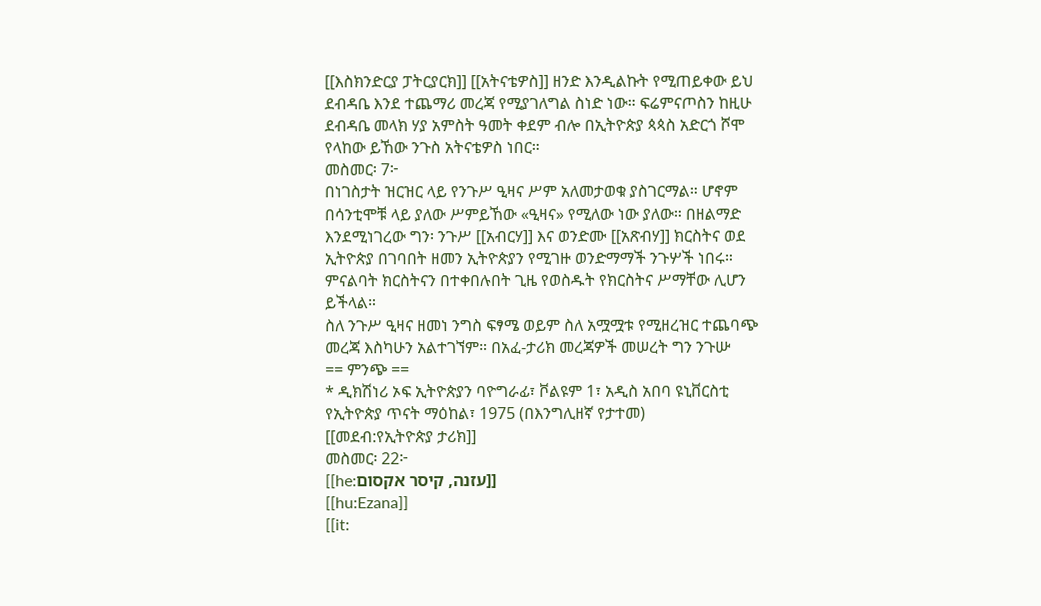[[እስክንድርያ ፓትርያርክ]] [[አትናቴዎስ]] ዘንድ እንዲልኩት የሚጠይቀው ይህ ደብዳቤ እንደ ተጨማሪ መረጃ የሚያገለግል ስነድ ነው። ፍሬምናጦስን ከዚሁ ደብዳቤ መላክ ሃያ አምስት ዓመት ቀደም ብሎ በኢትዮጵያ ጳጳስ አድርጎ ሾሞ የላከው ይኸው ንጉስ አትናቴዎስ ነበር።
መስመር፡ 7፦
በነገስታት ዝርዝር ላይ የንጉሥ ዒዛና ሥም አለመታወቁ ያስገርማል። ሆኖም በሳንቲሞቹ ላይ ያለው ሥምይኸው «ዒዛና» የሚለው ነው ያለው። በዘልማድ እንደሚነገረው ግን፡ ንጉሥ [[አብርሃ]] እና ወንድሙ [[አጽብሃ]] ክርስትና ወደ ኢትዮጵያ በገባበት ዘመን ኢትዮጵያን የሚገዙ ወንድማማች ንጉሦች ነበሩ። ምናልባት ክርስትናን በተቀበሉበት ጊዜ የወስዱት የክርስትና ሥማቸው ሊሆን ይችላል።
ስለ ንጉሥ ዒዛና ዘመነ ንግስ ፍፃሜ ወይም ስለ አሟሟቱ የሚዘረዝር ተጨባጭ መረጃ እስካሁን አልተገኘም። በአፈ-ታሪክ መረጃዎች መሠረት ግን ንጉሡ
== ምንጭ ==
* ዲክሽነሪ ኦፍ ኢትዮጵያን ባዮግራፊ፣ ቮልዩም 1፣ አዲስ አበባ ዩኒቨርስቲ የኢትዮጵያ ጥናት ማዕከል፣ 1975 (በእንግሊዘኛ የታተመ)
[[መደብ:የኢትዮጵያ ታሪክ]]
መስመር፡ 22፦
[[he:עזנה, קיסר אקסום]]
[[hu:Ezana]]
[[it: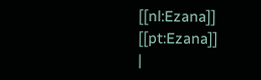[[nl:Ezana]]
[[pt:Ezana]]
|